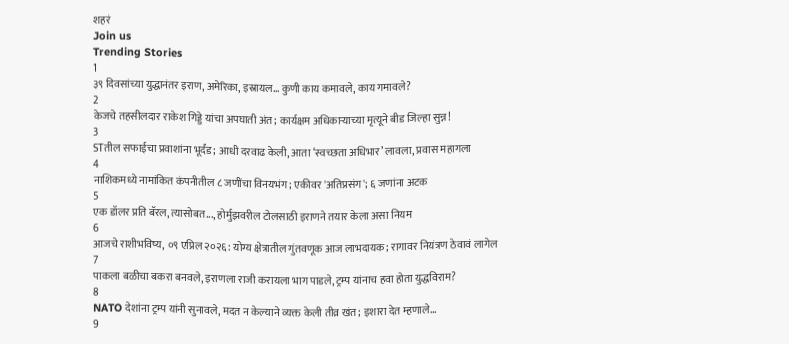शहरं
Join us
Trending Stories
1
३९ दिवसांच्या युद्धानंतर इराण, अमेरिका, इस्रायल... कुणी काय कमावले, काय गमावले?
2
केजचे तहसीलदार राकेश गिड्डे यांचा अपघाती अंत; कार्यक्षम अधिकाऱ्याच्या मृत्यूने बीड जिल्हा सुन्न!
3
STतील सफाईचा प्रवाशांना भूर्दंड; आधी दरवाढ केली, आता ‘स्वच्छता अधिभार’ लावला, प्रवास महागला
4
नाशिकमध्ये नामांकित कंपनीतील ८ जणींचा विनयभंग; एकीवर 'अतिप्रसंग'; ६ जणांना अटक
5
एक डॉलर प्रति बॅरल, त्यासोबत..., होर्मुझवरील टोलसाठी इराणने तयार केला असा नियम
6
आजचे राशीभविष्य, ०९ एप्रिल २०२६: योग्य क्षेत्रातील गुंतवणूक आज लाभदायक; रागावर नियंत्रण ठेवावं लागेल
7
पाकला बळीचा बकरा बनवले, इराणला राजी करायला भाग पाडले, ट्रम्प यांनाच हवा होता युद्धविराम?
8
NATO देशांना ट्रम्प यांनी सुनावले, मदत न केल्याने व्यक्त केली तीव्र खंत; इशारा देत म्हणाले...
9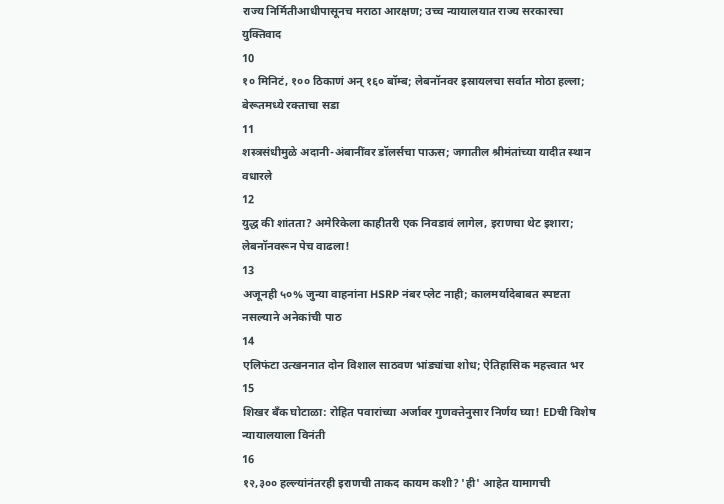राज्य निर्मितीआधीपासूनच मराठा आरक्षण; उच्च न्यायालयात राज्य सरकारचा युक्तिवाद
10
१० मिनिटं, १०० ठिकाणं अन् १६० बॉम्ब; लेबनॉनवर इस्रायलचा सर्वात मोठा हल्ला; बेरूतमध्ये रक्ताचा सडा
11
शस्त्रसंधीमुळे अदानी-अंबानींवर डॉलर्सचा पाऊस; जगातील श्रीमंतांच्या यादीत स्थान वधारले
12
युद्ध की शांतता? अमेरिकेला काहीतरी एक निवडावं लागेल, इराणचा थेट इशारा; लेबनॉनवरून पेच वाढला!
13
अजूनही ५०% जुन्या वाहनांना HSRP नंबर प्लेट नाही; कालमर्यादेबाबत स्पष्टता नसल्याने अनेकांची पाठ
14
एलिफंटा उत्खननात दोन विशाल साठवण भांड्यांचा शोध; ऐतिहासिक महत्त्वात भर
15
शिखर बँक घोटाळा: रोहित पवारांच्या अर्जावर गुणवत्तेनुसार निर्णय घ्या! EDची विशेष न्यायालयाला विनंती
16
१२,३०० हल्ल्यांनंतरही इराणची ताकद कायम कशी? 'ही' आहेत यामागची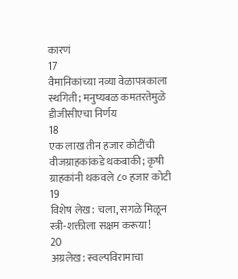कारणं
17
वैमानिकांच्या नव्या वेळापत्रकाला स्थगिती; मनुष्यबळ कमतरतेमुळे डीजीसीएचा निर्णय
18
एक लाख तीन हजार कोटींची वीजग्राहकांकडे थकबाकी; कृषी ग्राहकांनी थकवले ८० हजार कोटी
19
विशेष लेख: चला, सगळे मिळून स्त्री-शक्तीला सक्षम करूया!
20
अग्रलेख: स्वल्पविरामाचा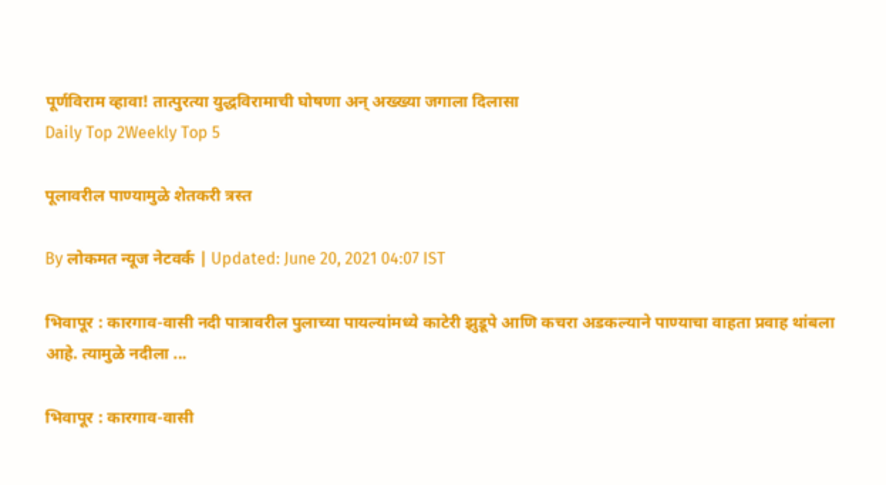पूर्णविराम व्हावा! तात्पुरत्या युद्धविरामाची घोषणा अन् अख्ख्या जगाला दिलासा
Daily Top 2Weekly Top 5

पूलावरील पाण्यामुळे शेतकरी त्रस्त

By लोकमत न्यूज नेटवर्क | Updated: June 20, 2021 04:07 IST

भिवापूर : कारगाव-वासी नदी पात्रावरील पुलाच्या पायल्यांमध्ये काटेरी झुडूपे आणि कचरा अडकल्याने पाण्याचा वाहता प्रवाह थांबला आहे. त्यामुळे नदीला ...

भिवापूर : कारगाव-वासी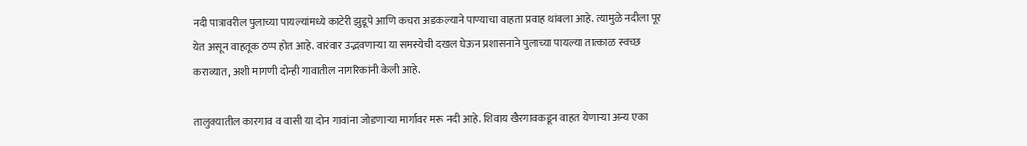नदी पात्रावरील पुलाच्या पायल्यांमध्ये काटेरी झुडूपे आणि कचरा अडकल्याने पाण्याचा वाहता प्रवाह थांबला आहे. त्यामुळे नदीला पूर येत असून वाहतूक ठप्प होत आहे. वारंवार उद्भवणाऱ्या या समस्येची दखल घेऊन प्रशासनाने पुलाच्या पायल्या तात्काळ स्वच्छ कराव्यात, अशी मागणी दोन्ही गावातील नागरिकांनी केली आहे.

तालुक्यातील कारगाव व वासी या दोन गावांना जोडणाऱ्या मार्गावर मरू नदी आहे. शिवाय खैरगावकडून वाहत येणाऱ्या अन्य एका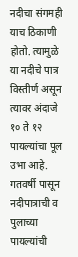नदीचा संगमही याच ठिकाणी होतो. त्यामुळे या नदीचे पात्र विस्तीर्ण असून त्यावर अंदाजे १० ते १२ पायल्यांचा पूल उभा आहे. गतवर्षी पासून नदीपात्राची व पुलाच्या पायल्यांची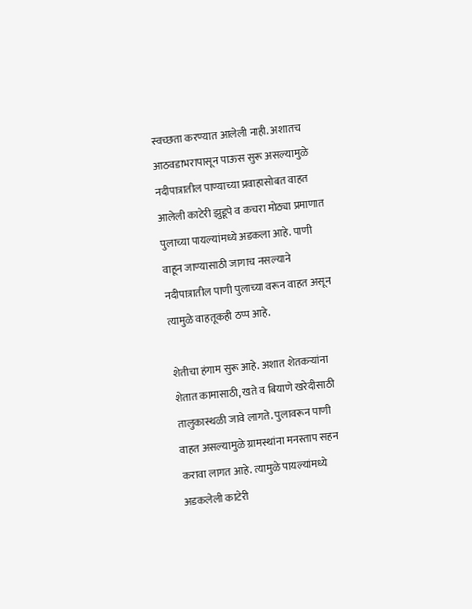स्वच्छता करण्यात आलेली नाही. अशातच आठवडाभरापासून पाऊस सुरू असल्यामुळे नदीपात्रातील पाण्याच्या प्रवाहासोबत वाहत आलेली काटेरी झुडूपे व कचरा मोठ्या प्रमाणात पुलाच्या पायल्यांमध्ये अडकला आहे. पाणी वाहून जाण्यासाठी जागाच नसल्याने नदीपात्रातील पाणी पुलाच्या वरून वाहत असून त्यामुळे वाहतूकही ठप्प आहे.

शेतीचा हंगाम सुरू आहे. अशात शेतकऱ्यांना शेतात कामासाठी, खते व बियाणे खरेदीसाठी तालुकास्थळी जावे लागते. पुलावरून पाणी वाहत असल्यामुळे ग्रामस्थांना मनस्ताप सहन करावा लागत आहे. त्यामुळे पायल्यांमध्ये अडकलेली काटेरी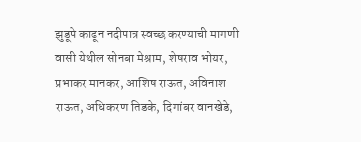झुडूपे काढून नदीपात्र स्वच्छ करण्याची मागणी वासी येथील सोनबा मेश्राम, शेषराव भोयर, प्रभाकर मानकर, आशिष राऊत, अविनाश राऊत, अधिकरण तिडके, दिगांबर वानखेडे,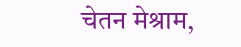चेतन मेश्राम,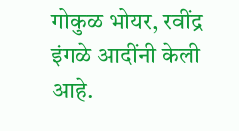गोकुळ भोयर, रवींद्र इंगळे आदींनी केली आहे.